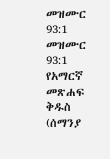መዝሙር 93:1
መዝሙር 93:1 የአማርኛ መጽሐፍ ቅዱስ (ሰማንያ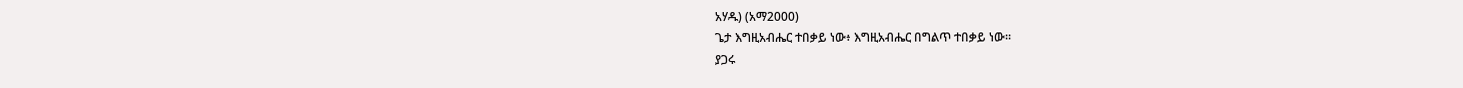አሃዱ) (አማ2000)
ጌታ እግዚአብሔር ተበቃይ ነው፥ እግዚአብሔር በግልጥ ተበቃይ ነው።
ያጋሩ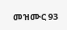መዝሙር 93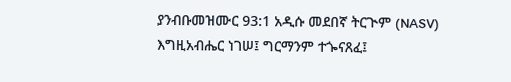ያንብቡመዝሙር 93:1 አዲሱ መደበኛ ትርጒም (NASV)
እግዚአብሔር ነገሠ፤ ግርማንም ተጐናጸፈ፤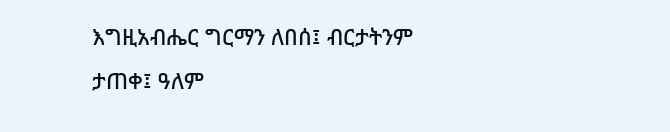እግዚአብሔር ግርማን ለበሰ፤ ብርታትንም ታጠቀ፤ ዓለም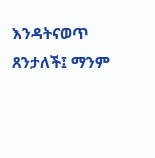እንዳትናወጥ ጸንታለች፤ ማንም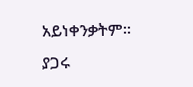አይነቀንቃትም።
ያጋሩ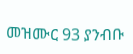መዝሙር 93 ያንብቡ